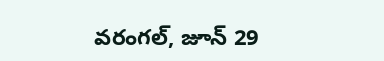వరంగల్, జూన్ 29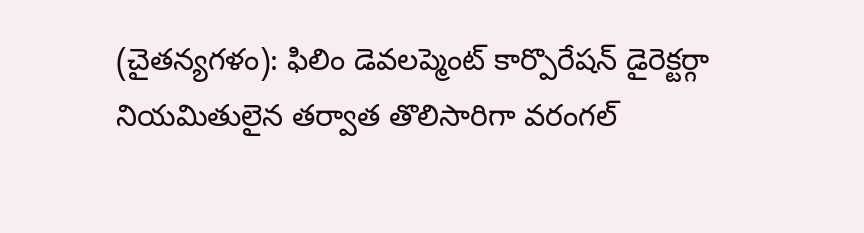(చైతన్యగళం): ఫిలిం డెవలప్మెంట్ కార్పొరేషన్ డైరెక్టర్గా నియమితులైన తర్వాత తొలిసారిగా వరంగల్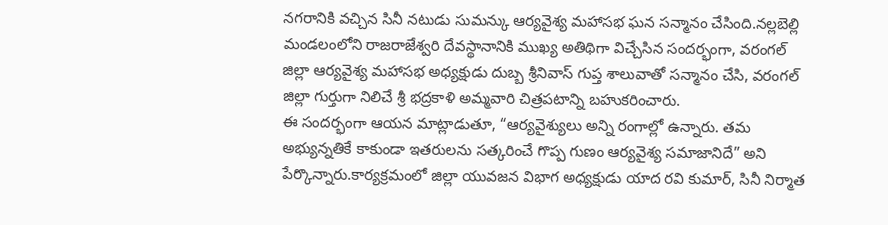నగరానికి వచ్చిన సినీ నటుడు సుమన్కు ఆర్యవైశ్య మహాసభ ఘన సన్మానం చేసింది.నల్లబెల్లి మండలంలోని రాజరాజేశ్వరి దేవస్థానానికి ముఖ్య అతిథిగా విచ్చేసిన సందర్భంగా, వరంగల్ జిల్లా ఆర్యవైశ్య మహాసభ అధ్యక్షుడు దుబ్బ శ్రీనివాస్ గుప్త శాలువాతో సన్మానం చేసి, వరంగల్ జిల్లా గుర్తుగా నిలిచే శ్రీ భద్రకాళి అమ్మవారి చిత్రపటాన్ని బహుకరించారు.
ఈ సందర్భంగా ఆయన మాట్లాడుతూ, “ఆర్యవైశ్యులు అన్ని రంగాల్లో ఉన్నారు. తమ అభ్యున్నతికే కాకుండా ఇతరులను సత్కరించే గొప్ప గుణం ఆర్యవైశ్య సమాజానిదే” అని పేర్కొన్నారు.కార్యక్రమంలో జిల్లా యువజన విభాగ అధ్యక్షుడు యాద రవి కుమార్, సినీ నిర్మాత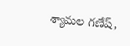శ్యామల గణేష్,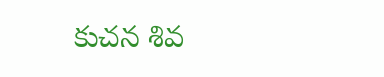కుచన శివ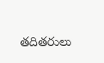తదితరులు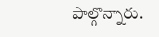పాల్గొన్నారు.